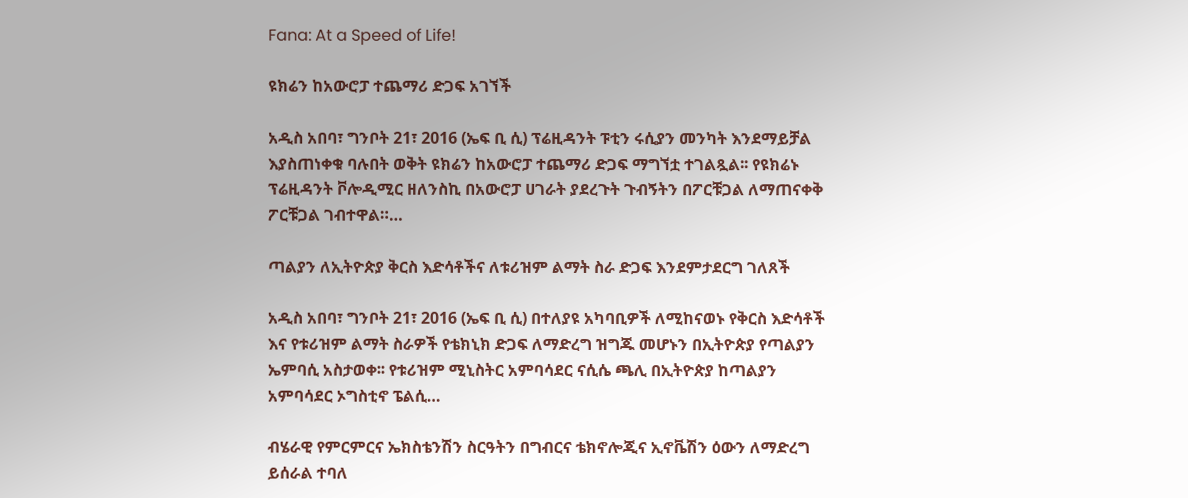Fana: At a Speed of Life!

ዩክሬን ከአውሮፓ ተጨማሪ ድጋፍ አገኘች

አዲስ አበባ፣ ግንቦት 21፣ 2016 (ኤፍ ቢ ሲ) ፕሬዚዳንት ፑቲን ሩሲያን መንካት እንደማይቻል እያስጠነቀቁ ባሉበት ወቅት ዩክሬን ከአውሮፓ ተጨማሪ ድጋፍ ማግኘቷ ተገልጿል፡፡ የዩክሬኑ ፕሬዚዳንት ቮሎዲሚር ዘለንስኪ በአውሮፓ ሀገራት ያደረጉት ጉብኝትን በፖርቹጋል ለማጠናቀቅ ፖርቹጋል ገብተዋል።…

ጣልያን ለኢትዮጵያ ቅርስ እድሳቶችና ለቱሪዝም ልማት ስራ ድጋፍ እንደምታደርግ ገለጸች

አዲስ አበባ፣ ግንቦት 21፣ 2016 (ኤፍ ቢ ሲ) በተለያዩ አካባቢዎች ለሚከናወኑ የቅርስ እድሳቶች እና የቱሪዝም ልማት ስራዎች የቴክኒክ ድጋፍ ለማድረግ ዝግጁ መሆኑን በኢትዮጵያ የጣልያን ኤምባሲ አስታወቀ፡፡ የቱሪዝም ሚኒስትር አምባሳደር ናሲሴ ጫሊ በኢትዮጵያ ከጣልያን አምባሳደር ኦግስቲኖ ፔልሲ…

ብሄራዊ የምርምርና ኤክስቴንሽን ስርዓትን በግብርና ቴክኖሎጂና ኢኖቬሽን ዕውን ለማድረግ ይሰራል ተባለ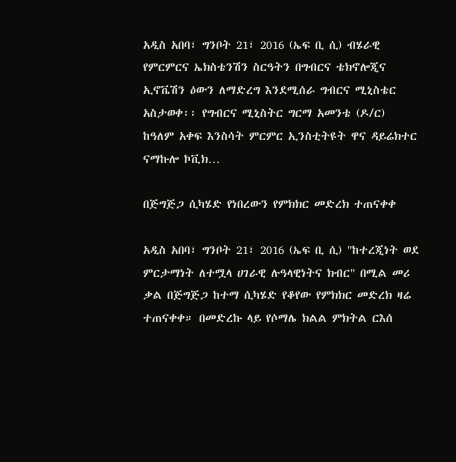አዲስ አበባ፣ ግንቦት 21፣ 2016 (ኤፍ ቢ ሲ) ብሄራዊ የምርምርና ኤክስቴንሽን ስርዓትን በግብርና ቴክኖሎጂና ኢኖቬሽን ዕውን ለማድረግ እንደሚሰራ ግብርና ሚኒስቴር አስታወቀ፡፡ የግብርና ሚኒስትር ግርማ አመንቴ (ዶ/ር) ከዓለም አቀፍ እንስሳት ምርምር ኢንስቲትዩት ዋና ዳይሬክተር ናማኩሎ ኮቪክ…

በጅግጅጋ ሲካሄድ የነበረውን የምክክር መድረክ ተጠናቀቀ

አዲስ አበባ፣ ግንቦት 21፣ 2016 (ኤፍ ቢ ሲ) "ከተረጂነት ወደ ምርታማነት ለተሟላ ሀገራዊ ሉዓላዊነትና ክብር" በሚል መሪ ቃል በጅግጅጋ ከተማ ሲካሄድ የቆየው የምክክር መድረክ ዛሬ ተጠናቀቀ። በመድረኩ ላይ የሶማሌ ክልል ምክትል ርእሰ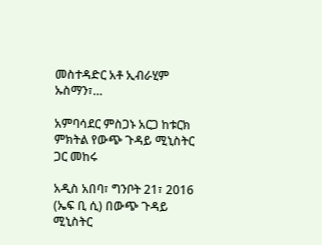መስተዳድር አቶ ኢብራሂም ኡስማን፣…

አምባሳደር ምስጋኑ አርጋ ከቱርክ ምክትል የውጭ ጉዳይ ሚኒስትር ጋር መከሩ

አዲስ አበባ፣ ግንቦት 21፣ 2016 (ኤፍ ቢ ሲ) በውጭ ጉዳይ ሚኒስትር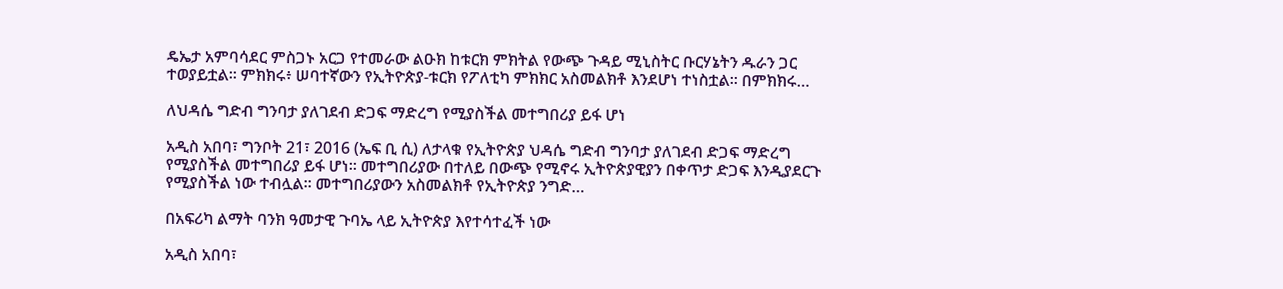ዴኤታ አምባሳደር ምስጋኑ አርጋ የተመራው ልዑክ ከቱርክ ምክትል የውጭ ጉዳይ ሚኒስትር ቡርሃኔትን ዱራን ጋር ተወያይቷል፡፡ ምክክሩ፥ ሠባተኛውን የኢትዮጵያ-ቱርክ የፖለቲካ ምክክር አስመልክቶ እንደሆነ ተነስቷል፡፡ በምክክሩ…

ለህዳሴ ግድብ ግንባታ ያለገደብ ድጋፍ ማድረግ የሚያስችል መተግበሪያ ይፋ ሆነ

አዲስ አበባ፣ ግንቦት 21፣ 2016 (ኤፍ ቢ ሲ) ለታላቁ የኢትዮጵያ ህዳሴ ግድብ ግንባታ ያለገደብ ድጋፍ ማድረግ የሚያስችል መተግበሪያ ይፋ ሆነ። መተግበሪያው በተለይ በውጭ የሚኖሩ ኢትዮጵያዊያን በቀጥታ ድጋፍ እንዲያደርጉ የሚያስችል ነው ተብሏል። መተግበሪያውን አስመልክቶ የኢትዮጵያ ንግድ…

በአፍሪካ ልማት ባንክ ዓመታዊ ጉባኤ ላይ ኢትዮጵያ እየተሳተፈች ነው

አዲስ አበባ፣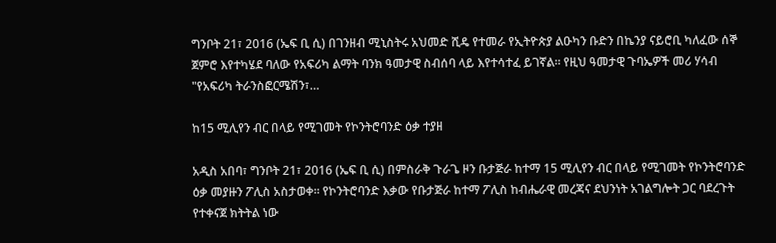ግንቦት 21፣ 2016 (ኤፍ ቢ ሲ) በገንዘብ ሚኒስትሩ አህመድ ሺዴ የተመራ የኢትዮጵያ ልዑካን ቡድን በኬንያ ናይሮቢ ካለፈው ሰኞ ጀምሮ እየተካሄደ ባለው የአፍሪካ ልማት ባንክ ዓመታዊ ስብሰባ ላይ እየተሳተፈ ይገኛል። የዚህ ዓመታዊ ጉባኤዎች መሪ ሃሳብ "የአፍሪካ ትራንስፎርሜሽን፣…

ከ15 ሚሊየን ብር በላይ የሚገመት የኮንትሮባንድ ዕቃ ተያዘ

አዲስ አበባ፣ ግንቦት 21፣ 2016 (ኤፍ ቢ ሲ) በምስራቅ ጉራጌ ዞን ቡታጅራ ከተማ 15 ሚሊየን ብር በላይ የሚገመት የኮንትሮባንድ ዕቃ መያዙን ፖሊስ አስታወቀ፡፡ የኮንትሮባንድ እቃው የቡታጅራ ከተማ ፖሊስ ከብሔራዊ መረጃና ደህንነት አገልግሎት ጋር ባደረጉት የተቀናጀ ክትትል ነው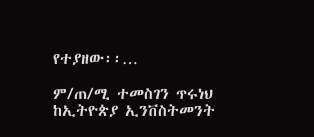የተያዘው፡፡…

ም/ጠ/ሚ ተመስገን ጥሩነህ ከኢትዮጵያ ኢንቨስትመንት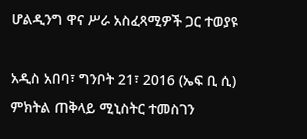ሆልዲንግ ዋና ሥራ አስፈጻሚዎች ጋር ተወያዩ

አዲስ አበባ፣ ግንቦት 21፣ 2016 (ኤፍ ቢ ሲ) ምክትል ጠቅላይ ሚኒስትር ተመስገን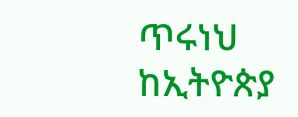ጥሩነህ ከኢትዮጵያ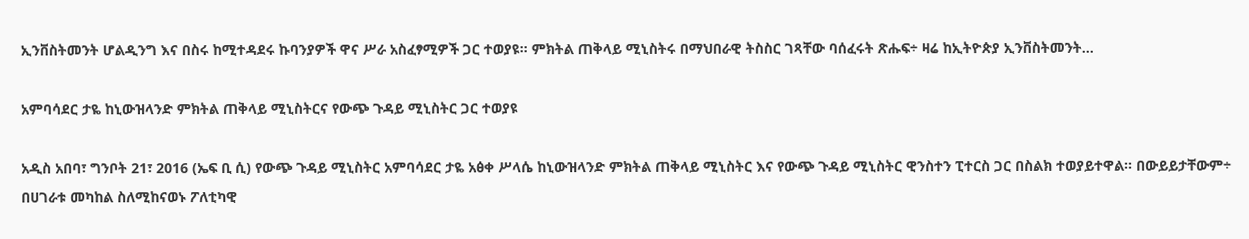ኢንቨስትመንት ሆልዲንግ እና በስሩ ከሚተዳደሩ ኩባንያዎች ዋና ሥራ አስፈፃሚዎች ጋር ተወያዩ። ምክትል ጠቅላይ ሚኒስትሩ በማህበራዊ ትስስር ገጻቸው ባሰፈሩት ጽሑፍ÷ ዛሬ ከኢትዮጵያ ኢንቨስትመንት…

አምባሳደር ታዬ ከኒውዝላንድ ምክትል ጠቅላይ ሚኒስትርና የውጭ ጉዳይ ሚኒስትር ጋር ተወያዩ

አዲስ አበባ፣ ግንቦት 21፣ 2016 (ኤፍ ቢ ሲ) የውጭ ጉዳይ ሚኒስትር አምባሳደር ታዬ አፅቀ ሥላሴ ከኒውዝላንድ ምክትል ጠቅላይ ሚኒስትር እና የውጭ ጉዳይ ሚኒስትር ዊንስተን ፒተርስ ጋር በስልክ ተወያይተዋል፡፡ በውይይታቸውም÷ በሀገራቱ መካከል ስለሚከናወኑ ፖለቲካዊ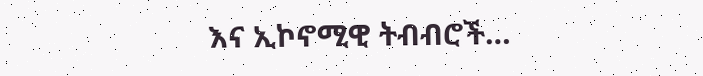እና ኢኮኖሚዊ ትብብሮች…